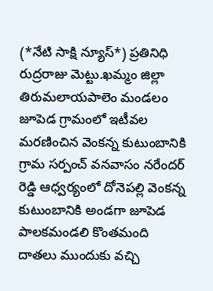(*నేటి సాక్షి న్యూస్*) ప్రతినిధి రుద్రరాజు మెట్టు.ఖమ్మం జిల్లా తిరుమలాయపాలెం మండలం జూపెడ గ్రామంలో ఇటీవల మరణించిన వెంకన్న కుటుంబానికి గ్రామ సర్పంచ్ వనవాసం నరేందర్ రెడ్డి ఆధ్వర్యంలో దోనెపల్లి వెంకన్న కుటుంబానికి అండగా జూపెడ పాలకమండలి కొంతమంది దాతలు ముందుకు వచ్చి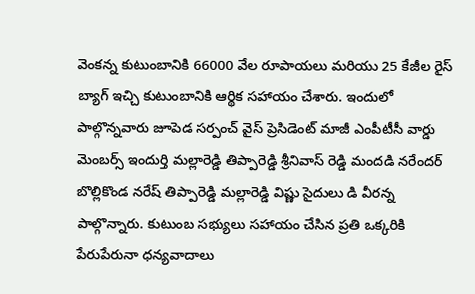వెంకన్న కుటుంబానికి 66000 వేల రూపాయలు మరియు 25 కేజీల రైస్ బ్యాగ్ ఇచ్చి కుటుంబానికి ఆర్థిక సహాయం చేశారు. ఇందులో పాల్గొన్నవారు జూపెడ సర్పంచ్ వైస్ ప్రెసిడెంట్ మాజీ ఎంపీటీసీ వార్డు మెంబర్స్ ఇందుర్తి మల్లారెడ్డి తిప్పారెడ్డి శ్రీనివాస్ రెడ్డి మందడి నరేందర్ బొల్లికొండ నరేష్ తిప్పారెడ్డి మల్లారెడ్డి విష్ణు సైదులు డి వీరన్న పాల్గొన్నారు. కుటుంబ సభ్యులు సహాయం చేసిన ప్రతి ఒక్కరికి పేరుపేరునా ధన్యవాదాలు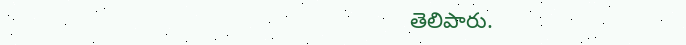తెలిపారు.